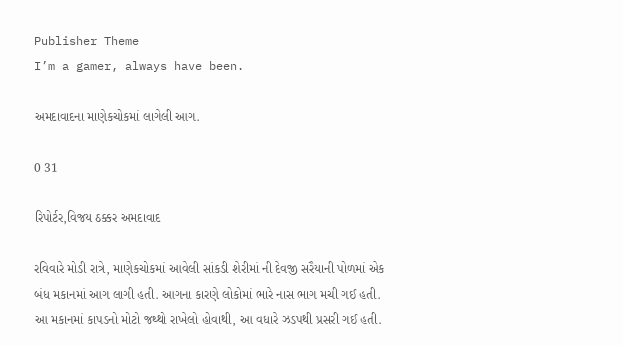Publisher Theme
I’m a gamer, always have been.

અમદાવાદના માણેકચોકમાં લાગેલી આગ.

0 31

રિપોર્ટર,વિજય ઠક્કર અમદાવાદ

રવિવારે મોડી રાત્રે, માણેકચોકમાં આવેલી સાંકડી શેરીમાં ની દેવજી સરૈયાની પોળમાં એક બંધ મકાનમાં આગ લાગી હતી. આગના કારણે લોકોમાં ભારે નાસ ભાગ મચી ગઈ હતી. આ મકાનમાં કાપડનો મોટો જથ્થો રાખેલો હોવાથી, આ વધારે ઝડપથી પ્રસરી ગઈ હતી.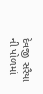દેવજી સરૈયા ની પોળમાં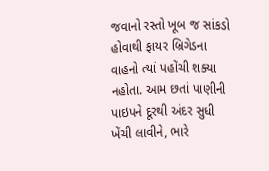જવાનો રસ્તો ખૂબ જ સાંકડો હોવાથી ફાયર બ્રિગેડના વાહનો ત્યાં પહોંચી શક્યા નહોતા. આમ છતાં પાણીની પાઇપને દૂરથી અંદર સુધી ખેંચી લાવીને, ભારે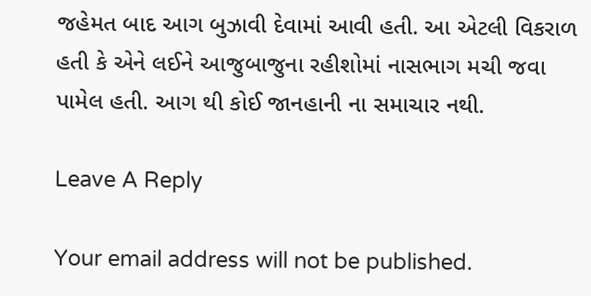જહેમત બાદ આગ બુઝાવી દેવામાં આવી હતી. આ એટલી વિકરાળ હતી કે એને લઈને આજુબાજુના રહીશોમાં નાસભાગ મચી જવા પામેલ હતી. આગ થી કોઈ જાનહાની ના સમાચાર નથી.

Leave A Reply

Your email address will not be published.